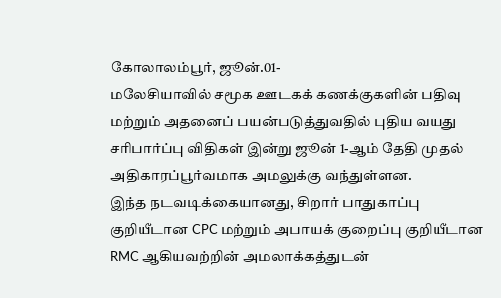கோலாலம்பூர், ஜூன்.01-
மலேசியாவில் சமூக ஊடகக் கணக்குகளின் பதிவு மற்றும் அதனைப் பயன்படுத்துவதில் புதிய வயது சரிபார்ப்பு விதிகள் இன்று ஜூன் 1-ஆம் தேதி முதல் அதிகாரப்பூர்வமாக அமலுக்கு வந்துள்ளன.
இந்த நடவடிக்கையானது, சிறார் பாதுகாப்பு குறியீடான CPC மற்றும் அபாயக் குறைப்பு குறியீடான RMC ஆகியவற்றின் அமலாக்கத்துடன்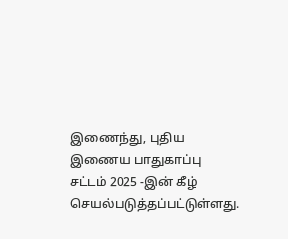இணைந்து, புதிய இணைய பாதுகாப்பு சட்டம் 2025 -இன் கீழ் செயல்படுத்தப்பட்டுள்ளது.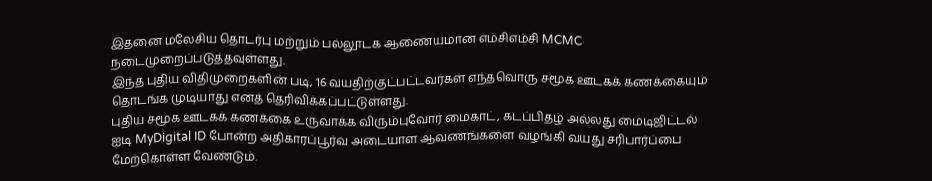இதனை மலேசிய தொடர்பு மற்றும் பல்லூடக ஆணையமான எம்சிஎம்சி MCMC நடைமுறைப்படுத்தவுள்ளது.
இந்த புதிய விதிமுறைகளின் படி, 16 வயதிற்குட்பட்டவர்கள் எந்தவொரு சமூக ஊடகக் கணக்கையும் தொடங்க முடியாது எனத் தெரிவிக்கப்பட்டுள்ளது.
புதிய சமூக ஊடகக் கணக்கை உருவாக்க விரும்புவோர் மைகாட், கடப்பிதழ் அல்லது மைடிஜிட்டல் ஐடி MyDigital ID போன்ற அதிகாரப்பூர்வ அடையாள ஆவணங்களை வழங்கி வயது சரிபார்ப்பை மேற்கொள்ள வேண்டும்.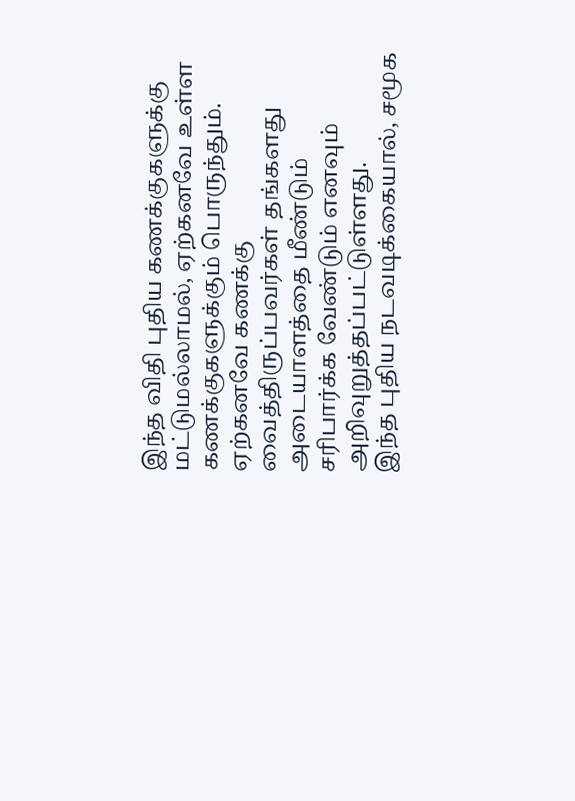இந்த விதி புதிய கணக்குகளுக்கு மட்டுமல்லாமல், ஏற்கனவே உள்ள கணக்குகளுக்கும் பொருந்தும். ஏற்கனவே கணக்கு வைத்திருப்பவர்கள் தங்களது அடையாளத்தை மீண்டும் சரிபார்க்க வேண்டும் எனவும் அறிவுறுத்தப்பட்டுள்ளது.
இந்த புதிய நடவடிக்கையால், சமூக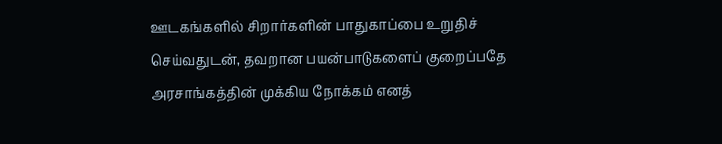ஊடகங்களில் சிறார்களின் பாதுகாப்பை உறுதிச் செய்வதுடன், தவறான பயன்பாடுகளைப் குறைப்பதே அரசாங்கத்தின் முக்கிய நோக்கம் எனத்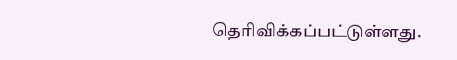தெரிவிக்கப்பட்டுள்ளது.